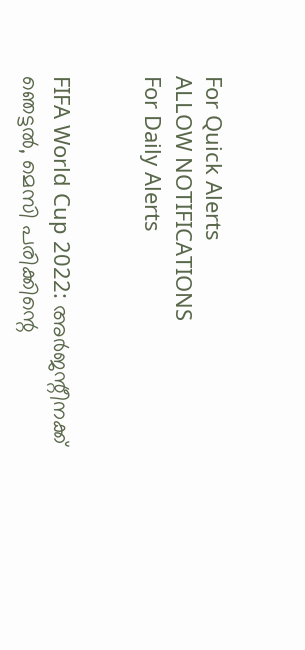For Quick Alerts
ALLOW NOTIFICATIONS
For Daily Alerts


FIFA World Cup 2022: അര്‍ജന്റീനക്ക് ഞെട്ടല്‍, മെസി പരിക്കിന്റെ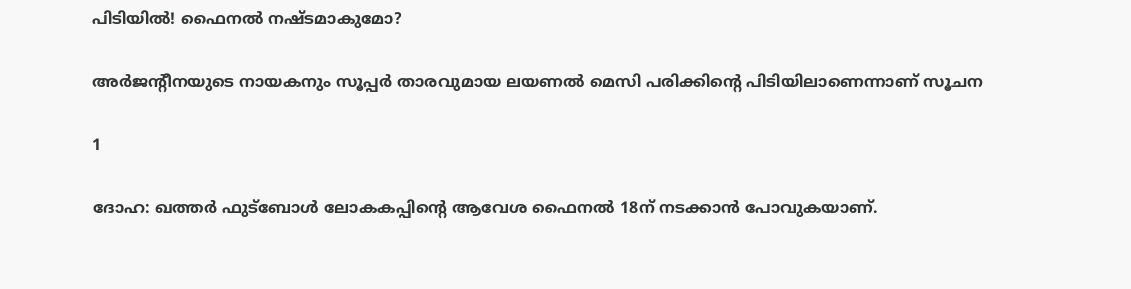പിടിയില്‍! ഫൈനല്‍ നഷ്ടമാകുമോ?

അര്‍ജന്റീനയുടെ നായകനും സൂപ്പര്‍ താരവുമായ ലയണല്‍ മെസി പരിക്കിന്റെ പിടിയിലാണെന്നാണ് സൂചന

1

ദോഹ: ഖത്തര്‍ ഫുട്‌ബോള്‍ ലോകകപ്പിന്റെ ആവേശ ഫൈനല്‍ 18ന് നടക്കാന്‍ പോവുകയാണ്.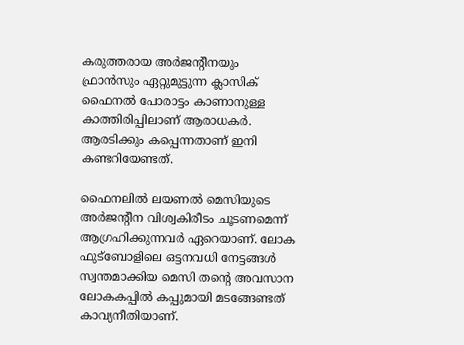കരുത്തരായ അര്‍ജന്റീനയും ഫ്രാന്‍സും ഏറ്റുമുട്ടുന്ന ക്ലാസിക് ഫൈനല്‍ പോരാട്ടം കാണാനുള്ള കാത്തിരിപ്പിലാണ് ആരാധകര്‍. ആരടിക്കും കപ്പെന്നതാണ് ഇനി കണ്ടറിയേണ്ടത്.

ഫൈനലില്‍ ലയണല്‍ മെസിയുടെ അര്‍ജന്റീന വിശ്വകിരീടം ചൂടണമെന്ന് ആഗ്രഹിക്കുന്നവര്‍ ഏറെയാണ്. ലോക ഫുട്‌ബോളിലെ ഒട്ടനവധി നേട്ടങ്ങള്‍ സ്വന്തമാക്കിയ മെസി തന്റെ അവസാന ലോകകപ്പില്‍ കപ്പുമായി മടങ്ങേണ്ടത് കാവ്യനീതിയാണ്.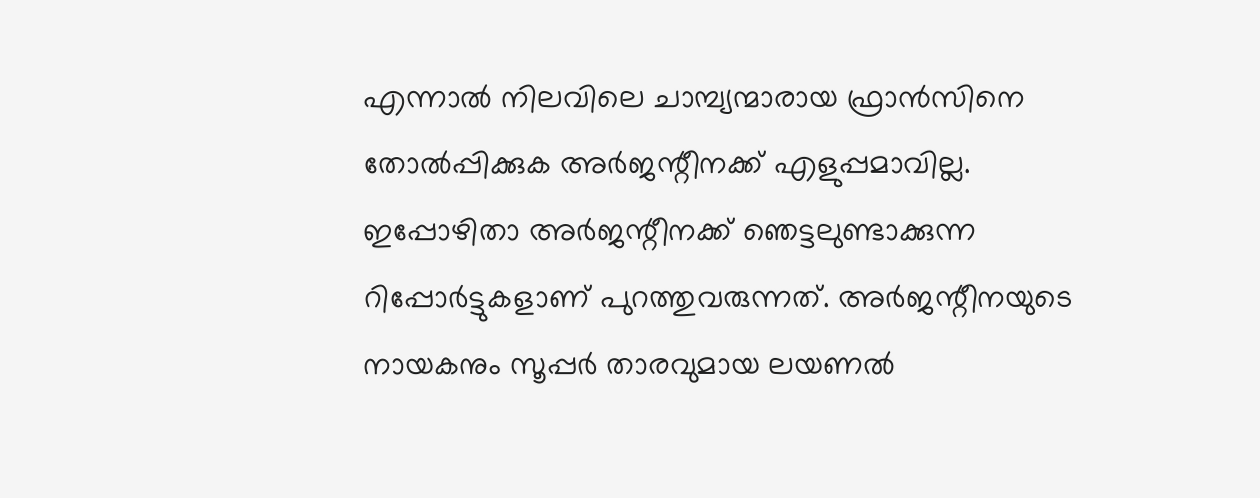എന്നാല്‍ നിലവിലെ ചാമ്പ്യന്മാരായ ഫ്രാന്‍സിനെ തോല്‍പ്പിക്കുക അര്‍ജന്റീനക്ക് എളുപ്പമാവില്ല. ഇപ്പോഴിതാ അര്‍ജന്റീനക്ക് ഞെട്ടലുണ്ടാക്കുന്ന റിപ്പോര്‍ട്ടുകളാണ് പുറത്തുവരുന്നത്. അര്‍ജന്റീനയുടെ നായകനും സൂപ്പര്‍ താരവുമായ ലയണല്‍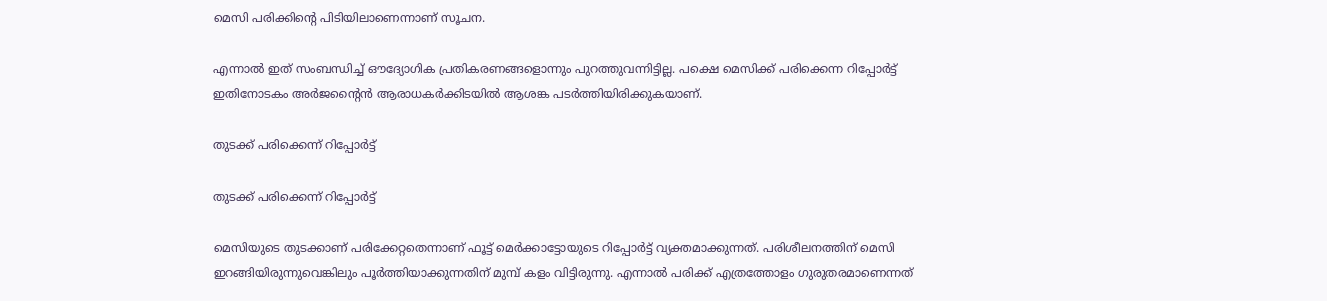മെസി പരിക്കിന്റെ പിടിയിലാണെന്നാണ് സൂചന.

എന്നാല്‍ ഇത് സംബന്ധിച്ച് ഔദ്യോഗിക പ്രതികരണങ്ങളൊന്നും പുറത്തുവന്നിട്ടില്ല. പക്ഷെ മെസിക്ക് പരിക്കെന്ന റിപ്പോര്‍ട്ട് ഇതിനോടകം അര്‍ജന്റൈന്‍ ആരാധകര്‍ക്കിടയില്‍ ആശങ്ക പടര്‍ത്തിയിരിക്കുകയാണ്.

തുടക്ക് പരിക്കെന്ന് റിപ്പോര്‍ട്ട്

തുടക്ക് പരിക്കെന്ന് റിപ്പോര്‍ട്ട്

മെസിയുടെ തുടക്കാണ് പരിക്കേറ്റതെന്നാണ് ഫൂട്ട് മെര്‍ക്കാട്ടോയുടെ റിപ്പോര്‍ട്ട് വ്യക്തമാക്കുന്നത്. പരിശീലനത്തിന് മെസി ഇറങ്ങിയിരുന്നുവെങ്കിലും പൂര്‍ത്തിയാക്കുന്നതിന് മുമ്പ് കളം വിട്ടിരുന്നു. എന്നാല്‍ പരിക്ക് എത്രത്തോളം ഗുരുതരമാണെന്നത്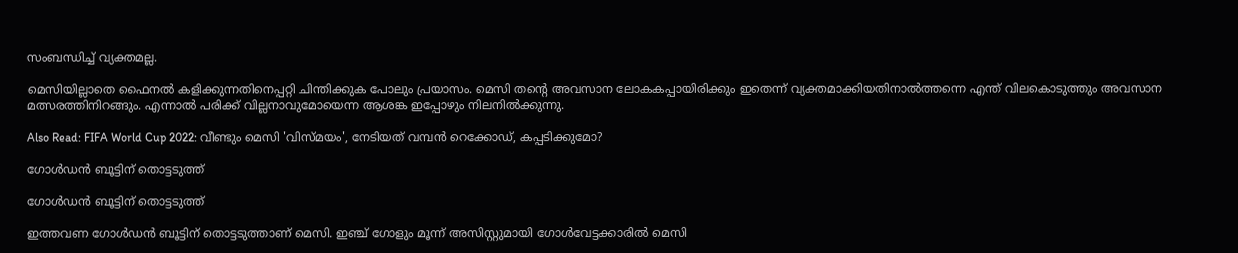സംബന്ധിച്ച് വ്യക്തമല്ല.

മെസിയില്ലാതെ ഫൈനല്‍ കളിക്കുന്നതിനെപ്പറ്റി ചിന്തിക്കുക പോലും പ്രയാസം. മെസി തന്റെ അവസാന ലോകകപ്പായിരിക്കും ഇതെന്ന് വ്യക്തമാക്കിയതിനാല്‍ത്തന്നെ എന്ത് വിലകൊടുത്തും അവസാന മത്സരത്തിനിറങ്ങും. എന്നാല്‍ പരിക്ക് വില്ലനാവുമോയെന്ന ആശങ്ക ഇപ്പോഴും നിലനില്‍ക്കുന്നു.

Also Read: FIFA World Cup 2022: വീണ്ടും മെസി 'വിസ്മയം', നേടിയത് വമ്പന്‍ റെക്കോഡ്, കപ്പടിക്കുമോ?

ഗോള്‍ഡന്‍ ബൂട്ടിന് തൊട്ടടുത്ത്

ഗോള്‍ഡന്‍ ബൂട്ടിന് തൊട്ടടുത്ത്

ഇത്തവണ ഗോള്‍ഡന്‍ ബൂട്ടിന് തൊട്ടടുത്താണ് മെസി. ഇഞ്ച് ഗോളും മൂന്ന് അസിസ്റ്റുമായി ഗോള്‍വേട്ടക്കാരില്‍ മെസി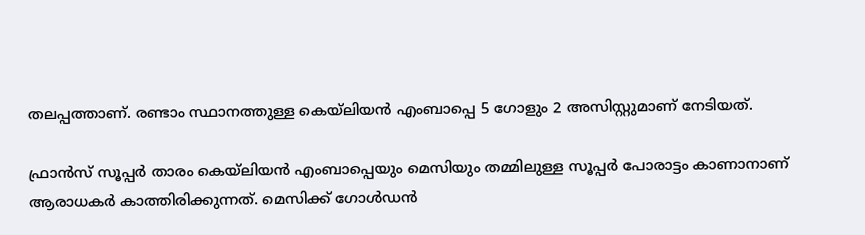തലപ്പത്താണ്. രണ്ടാം സ്ഥാനത്തുള്ള കെയ്‌ലിയന്‍ എംബാപ്പെ 5 ഗോളും 2 അസിസ്റ്റുമാണ് നേടിയത്.

ഫ്രാന്‍സ് സൂപ്പര്‍ താരം കെയ്‌ലിയന്‍ എംബാപ്പെയും മെസിയും തമ്മിലുള്ള സൂപ്പര്‍ പോരാട്ടം കാണാനാണ് ആരാധകര്‍ കാത്തിരിക്കുന്നത്. മെസിക്ക് ഗോള്‍ഡന്‍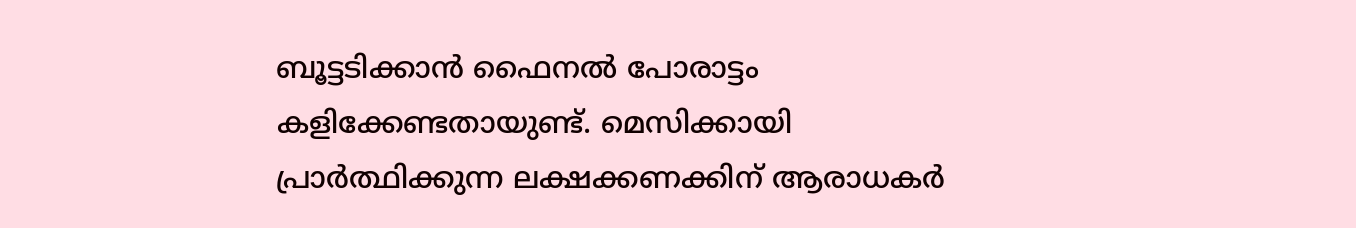ബൂട്ടടിക്കാന്‍ ഫൈനല്‍ പോരാട്ടം കളിക്കേണ്ടതായുണ്ട്. മെസിക്കായി പ്രാര്‍ത്ഥിക്കുന്ന ലക്ഷക്കണക്കിന് ആരാധകര്‍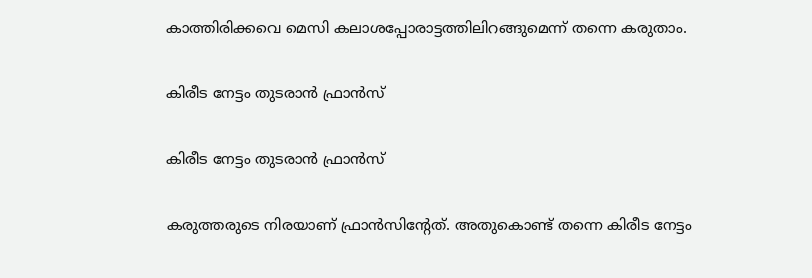കാത്തിരിക്കവെ മെസി കലാശപ്പോരാട്ടത്തിലിറങ്ങുമെന്ന് തന്നെ കരുതാം.

കിരീട നേട്ടം തുടരാന്‍ ഫ്രാന്‍സ്

കിരീട നേട്ടം തുടരാന്‍ ഫ്രാന്‍സ്

കരുത്തരുടെ നിരയാണ് ഫ്രാന്‍സിന്റേത്. അതുകൊണ്ട് തന്നെ കിരീട നേട്ടം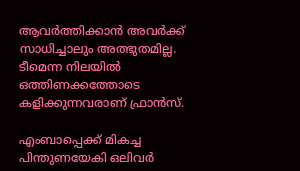ആവര്‍ത്തിക്കാന്‍ അവര്‍ക്ക് സാധിച്ചാലും അത്ഭുതമില്ല. ടീമെന്ന നിലയില്‍ ഒത്തിണക്കത്തോടെ കളിക്കുന്നവരാണ് ഫ്രാന്‍സ്.

എംബാപ്പെക്ക് മികച്ച പിന്തുണയേകി ഒലിവര്‍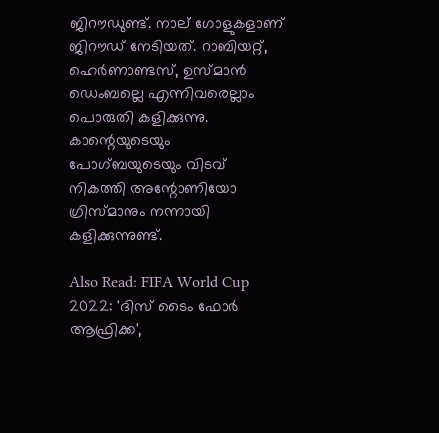ജിറൗഡുണ്ട്. നാല് ഗോളുകളാണ് ജിറൗഡ് നേടിയത്. റാബിയറ്റ്, ഹെര്‍ണാണ്ടസ്, ഉസ്മാന്‍ ഡെംബല്ലെ എന്നിവരെല്ലാം പൊരുതി കളിക്കുന്നു. കാന്റെയുടെയും പോഗ്ബയുടെയും വിടവ് നികത്തി അന്റോണിയോ ഗ്രിസ്മാനും നന്നായി കളിക്കുന്നുണ്ട്.

Also Read: FIFA World Cup 2022: 'ദിസ് ടൈം ഫോര്‍ ആഫ്രിക്ക',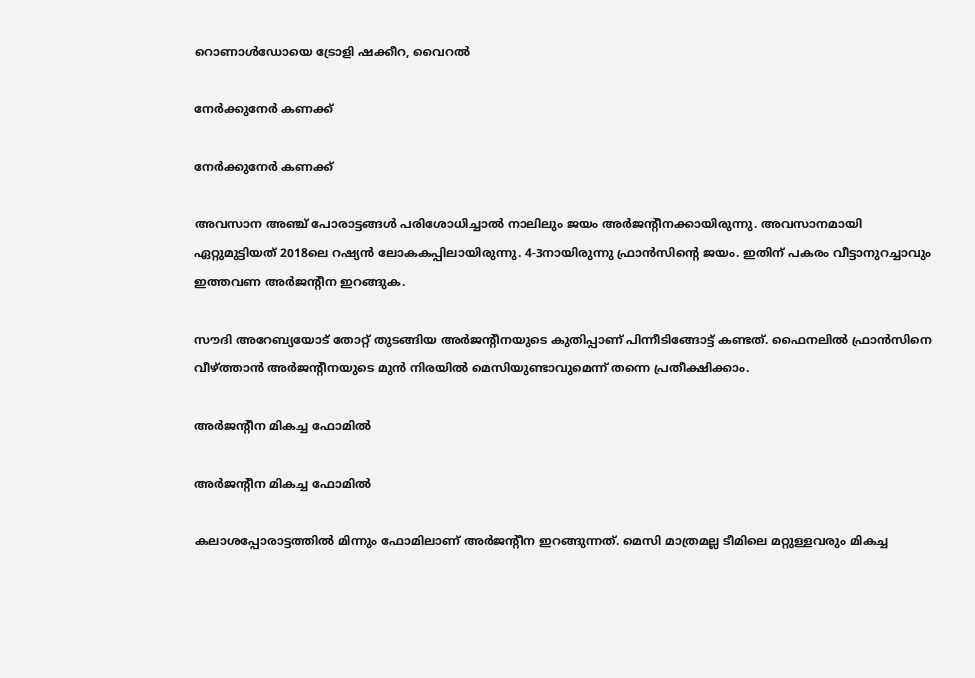റൊണാള്‍ഡോയെ ട്രോളി ഷക്കീറ, വൈറല്‍

നേര്‍ക്കുനേര്‍ കണക്ക്

നേര്‍ക്കുനേര്‍ കണക്ക്

അവസാന അഞ്ച് പോരാട്ടങ്ങള്‍ പരിശോധിച്ചാല്‍ നാലിലും ജയം അര്‍ജന്റീനക്കായിരുന്നു. അവസാനമായി ഏറ്റുമുട്ടിയത് 2018ലെ റഷ്യന്‍ ലോകകപ്പിലായിരുന്നു. 4-3നായിരുന്നു ഫ്രാന്‍സിന്റെ ജയം. ഇതിന് പകരം വീട്ടാനുറച്ചാവും ഇത്തവണ അര്‍ജന്റീന ഇറങ്ങുക.

സൗദി അറേബ്യയോട് തോറ്റ് തുടങ്ങിയ അര്‍ജന്റീനയുടെ കുതിപ്പാണ് പിന്നീടിങ്ങോട്ട് കണ്ടത്. ഫൈനലില്‍ ഫ്രാന്‍സിനെ വീഴ്ത്താന്‍ അര്‍ജന്റീനയുടെ മുന്‍ നിരയില്‍ മെസിയുണ്ടാവുമെന്ന് തന്നെ പ്രതീക്ഷിക്കാം.

അര്‍ജന്റീന മികച്ച ഫോമില്‍

അര്‍ജന്റീന മികച്ച ഫോമില്‍

കലാശപ്പോരാട്ടത്തില്‍ മിന്നും ഫോമിലാണ് അര്‍ജന്റീന ഇറങ്ങുന്നത്. മെസി മാത്രമല്ല ടീമിലെ മറ്റുള്ളവരും മികച്ച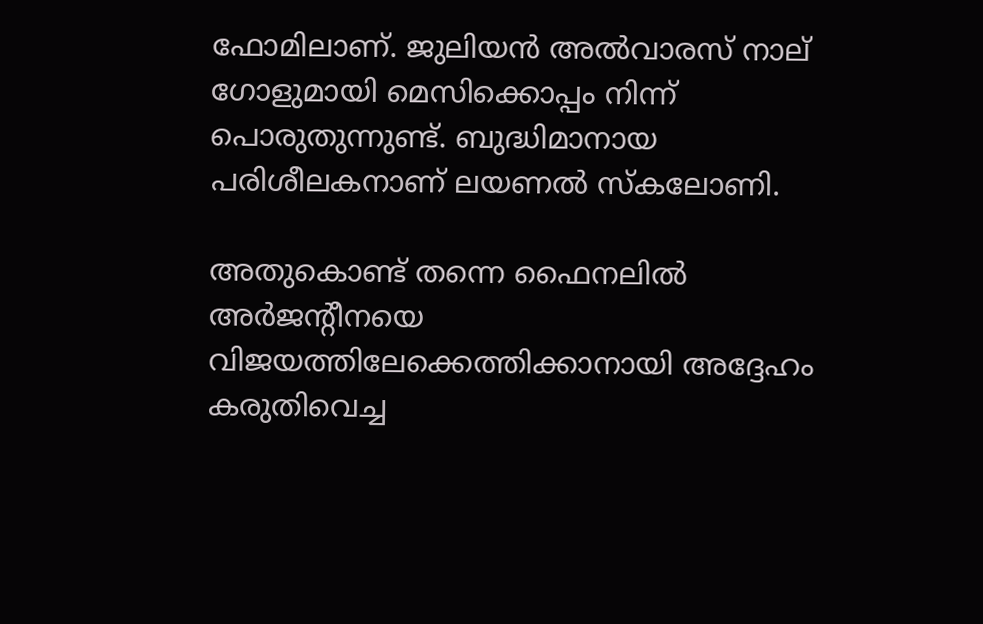ഫോമിലാണ്. ജുലിയന്‍ അല്‍വാരസ് നാല് ഗോളുമായി മെസിക്കൊപ്പം നിന്ന് പൊരുതുന്നുണ്ട്. ബുദ്ധിമാനായ പരിശീലകനാണ് ലയണല്‍ സ്‌കലോണി.

അതുകൊണ്ട് തന്നെ ഫൈനലില്‍ അര്‍ജന്റീനയെ വിജയത്തിലേക്കെത്തിക്കാനായി അദ്ദേഹം കരുതിവെച്ച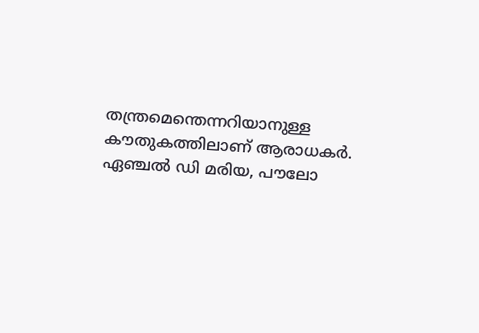തന്ത്രമെന്തെന്നറിയാനുള്ള കൗതുകത്തിലാണ് ആരാധകര്‍. ഏഞ്ചല്‍ ഡി മരിയ, പൗലോ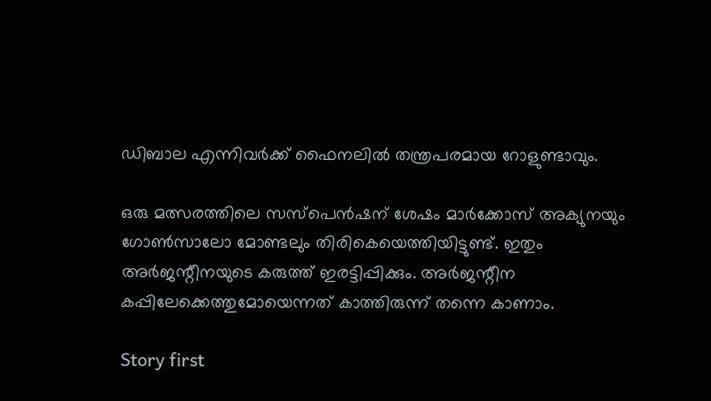ഡിബാല എന്നിവര്‍ക്ക് ഫൈനലില്‍ തന്ത്രപരമായ റോളുണ്ടാവും.

ഒരു മത്സരത്തിലെ സസ്‌പെന്‍ഷന് ശേഷം മാര്‍ക്കോസ് അക്യുനയും ഗോണ്‍സാലോ മോണ്ടലും തിരികെയെത്തിയിട്ടുണ്ട്. ഇതും അര്‍ജന്റീനയുടെ കരുത്ത് ഇരട്ടിപ്പിക്കും. അര്‍ജന്റീന കപ്പിലേക്കെത്തുമോയെന്നത് കാത്തിരുന്ന് തന്നെ കാണാം.

Story first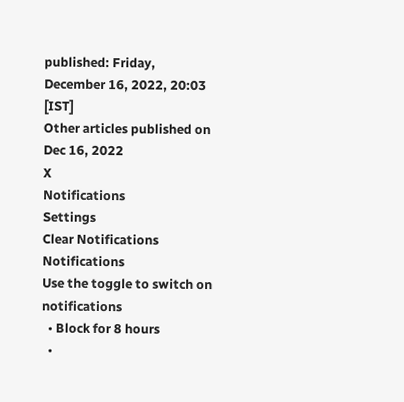published: Friday, December 16, 2022, 20:03 [IST]
Other articles published on Dec 16, 2022
X
Notifications
Settings
Clear Notifications
Notifications
Use the toggle to switch on notifications
  • Block for 8 hours
  •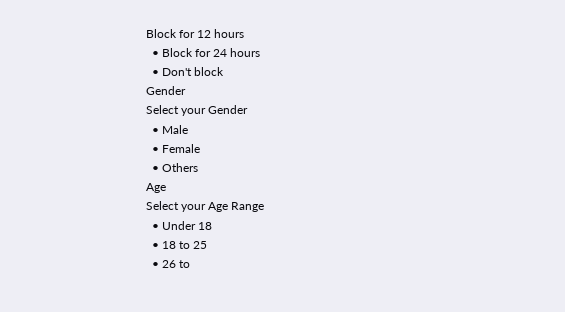Block for 12 hours
  • Block for 24 hours
  • Don't block
Gender
Select your Gender
  • Male
  • Female
  • Others
Age
Select your Age Range
  • Under 18
  • 18 to 25
  • 26 to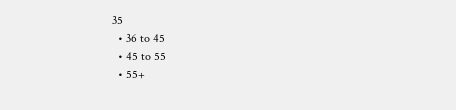35
  • 36 to 45
  • 45 to 55
  • 55+